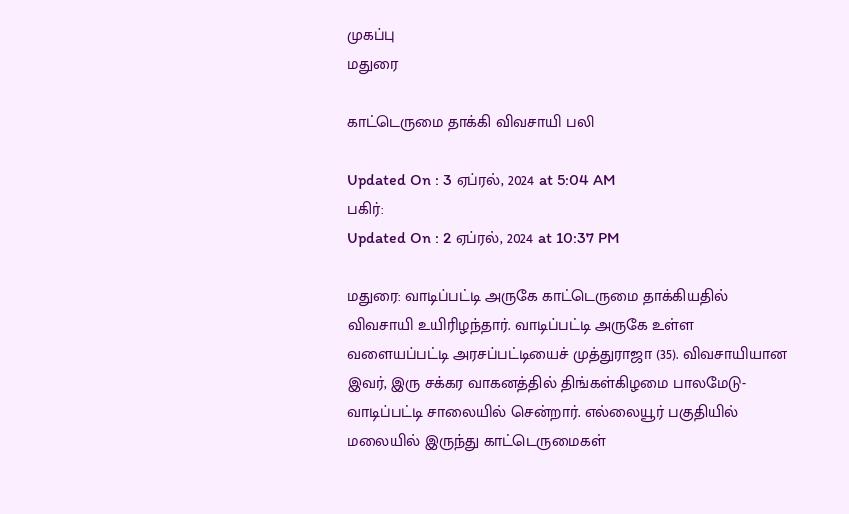முகப்பு
மதுரை

காட்டெருமை தாக்கி விவசாயி பலி

Updated On : 3 ஏப்ரல், 2024 at 5:04 AM
பகிர்:
Updated On : 2 ஏப்ரல், 2024 at 10:37 PM

மதுரை: வாடிப்பட்டி அருகே காட்டெருமை தாக்கியதில் விவசாயி உயிரிழந்தார். வாடிப்பட்டி அருகே உள்ள வளையப்பட்டி அரசப்பட்டியைச் முத்துராஜா (35). விவசாயியான இவர், இரு சக்கர வாகனத்தில் திங்கள்கிழமை பாலமேடு-வாடிப்பட்டி சாலையில் சென்றார். எல்லையூர் பகுதியில் மலையில் இருந்து காட்டெருமைகள்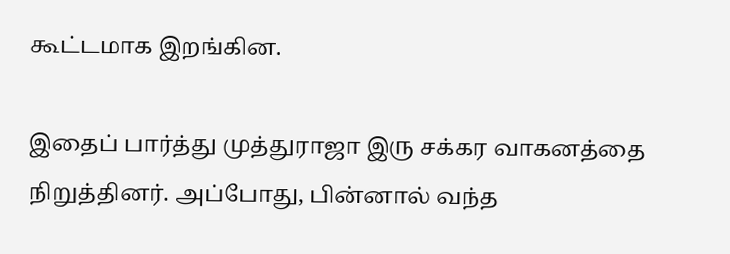கூட்டமாக இறங்கின.

இதைப் பார்த்து முத்துராஜா இரு சக்கர வாகனத்தை நிறுத்தினர். அப்போது, பின்னால் வந்த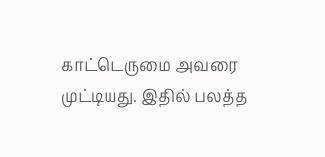காட்டெருமை அவரை முட்டியது. இதில் பலத்த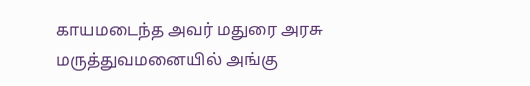காயமடைந்த அவர் மதுரை அரசு மருத்துவமனையில் அங்கு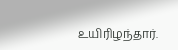உயிரிழந்தார்.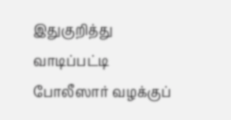இதுகுறித்து வாடிப்பட்டி போலீஸார் வழக்குப்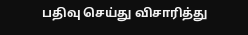பதிவு செய்து விசாரித்து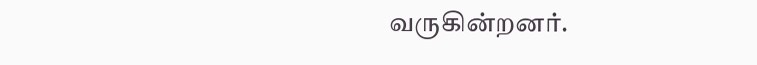வருகின்றனர்.